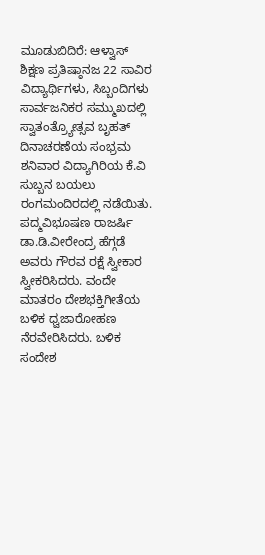ಮೂಡುಬಿದಿರೆ: ಆಳ್ವಾಸ್ ಶಿಕ್ಷಣ ಪ್ರತಿಷ್ಠಾನಜ 22 ಸಾವಿರ ವಿದ್ಯಾರ್ಥಿಗಳು, ಸಿಬ್ಬಂದಿಗಳು ಸಾರ್ವಜನಿಕರ ಸಮ್ಮುಖದಲ್ಲಿ ಸ್ವಾತಂತ್ರ್ಯೋತ್ಸವ ಬೃಹತ್ ದಿನಾಚರಣೆಯ ಸಂಭ್ರಮ ಶನಿವಾರ ವಿದ್ಯಾಗಿರಿಯ ಕೆ.ವಿ ಸುಬ್ಬನ ಬಯಲು ರಂಗಮಂದಿರದಲ್ಲಿ ನಡೆಯಿತು.
ಪದ್ಮವಿಭೂಷಣ ರಾಜರ್ಷಿ ಡಾ.ಡಿ.ವೀರೇಂದ್ರ ಹೆಗ್ಗಡೆ ಅವರು ಗೌರವ ರಕ್ಷೆ ಸ್ವೀಕಾರ ಸ್ವೀಕರಿಸಿದರು. ವಂದೇ ಮಾತರಂ ದೇಶಭಕ್ತಿಗೀತೆಯ ಬಳಿಕ ಧ್ವಜಾರೋಹಣ ನೆರವೇರಿಸಿದರು. ಬಳಿಕ ಸಂದೇಶ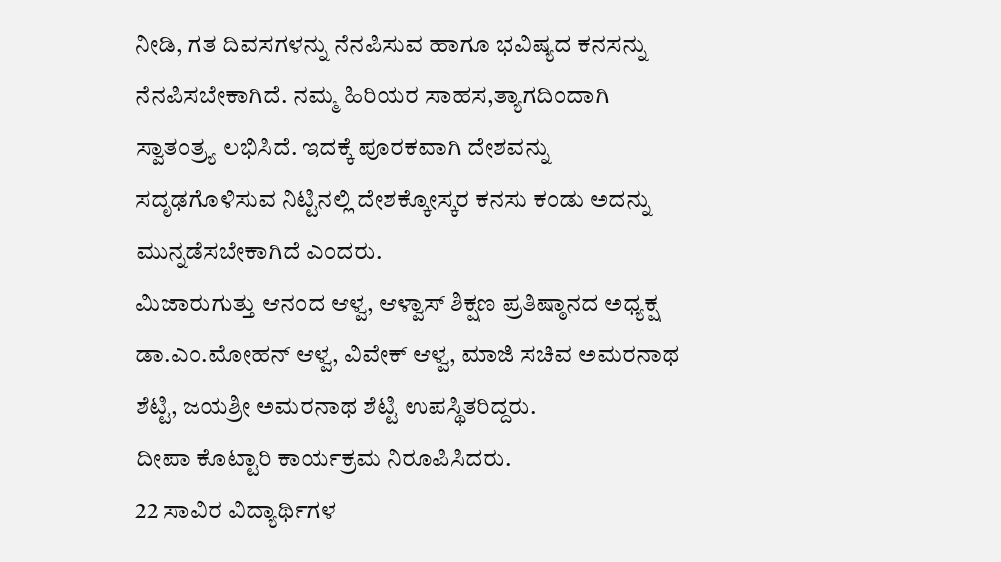ನೀಡಿ, ಗತ ದಿವಸಗಳನ್ನು ನೆನಪಿಸುವ ಹಾಗೂ ಭವಿಷ್ಯದ ಕನಸನ್ನು ನೆನಪಿಸಬೇಕಾಗಿದೆ. ನಮ್ಮ ಹಿರಿಯರ ಸಾಹಸ,ತ್ಯಾಗದಿಂದಾಗಿ ಸ್ವಾತಂತ್ರ್ಯ ಲಭಿಸಿದೆ. ಇದಕ್ಕೆ ಪೂರಕವಾಗಿ ದೇಶವನ್ನು ಸದೃಢಗೊಳಿಸುವ ನಿಟ್ಟಿನಲ್ಲಿ ದೇಶಕ್ಕೋಸ್ಕರ ಕನಸು ಕಂಡು ಅದನ್ನು ಮುನ್ನಡೆಸಬೇಕಾಗಿದೆ ಎಂದರು.
ಮಿಜಾರುಗುತ್ತು ಆನಂದ ಆಳ್ವ, ಆಳ್ವಾಸ್ ಶಿಕ್ಷಣ ಪ್ರತಿಷ್ಠಾನದ ಅಧ್ಯಕ್ಷ ಡಾ.ಎಂ.ಮೋಹನ್ ಆಳ್ವ, ವಿವೇಕ್ ಆಳ್ವ, ಮಾಜಿ ಸಚಿವ ಅಮರನಾಥ ಶೆಟ್ಟಿ, ಜಯಶ್ರೀ ಅಮರನಾಥ ಶೆಟ್ಟಿ ಉಪಸ್ಥಿತರಿದ್ದರು.
ದೀಪಾ ಕೊಟ್ಟಾರಿ ಕಾರ್ಯಕ್ರಮ ನಿರೂಪಿಸಿದರು.
22 ಸಾವಿರ ವಿದ್ಯಾರ್ಥಿಗಳ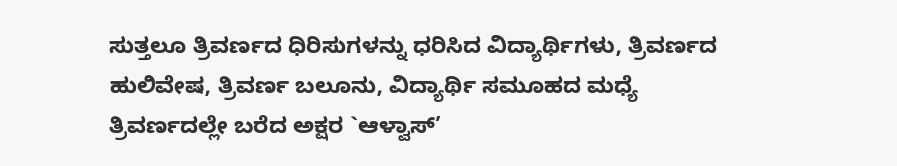ಸುತ್ತಲೂ ತ್ರಿವರ್ಣದ ಧಿರಿಸುಗಳನ್ನು ಧರಿಸಿದ ವಿದ್ಯಾರ್ಥಿಗಳು, ತ್ರಿವರ್ಣದ ಹುಲಿವೇಷ, ತ್ರಿವರ್ಣ ಬಲೂನು, ವಿದ್ಯಾರ್ಥಿ ಸಮೂಹದ ಮಧ್ಯೆ ತ್ರಿವರ್ಣದಲ್ಲೇ ಬರೆದ ಅಕ್ಷರ `ಆಳ್ವಾಸ್’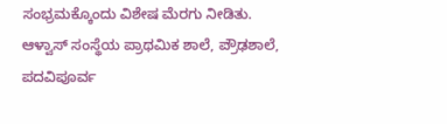ಸಂಭ್ರಮಕ್ಕೊಂದು ವಿಶೇಷ ಮೆರಗು ನೀಡಿತು.
ಆಳ್ವಾಸ್ ಸಂಸ್ಥೆಯ ಪ್ರಾಥಮಿಕ ಶಾಲೆ, ಪ್ರೌಢಶಾಲೆ, ಪದವಿಪೂರ್ವ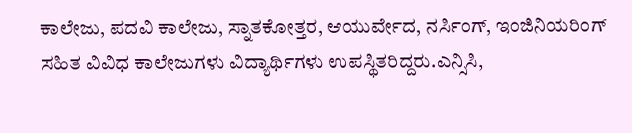ಕಾಲೇಜು, ಪದವಿ ಕಾಲೇಜು, ಸ್ನಾತಕೋತ್ತರ, ಆಯುರ್ವೇದ, ನರ್ಸಿಂಗ್, ಇಂಜಿನಿಯರಿಂಗ್ ಸಹಿತ ವಿವಿಧ ಕಾಲೇಜುಗಳು ವಿದ್ಯಾರ್ಥಿಗಳು ಉಪಸ್ಥಿತರಿದ್ದರು.ಎನ್ಸಿಸಿ,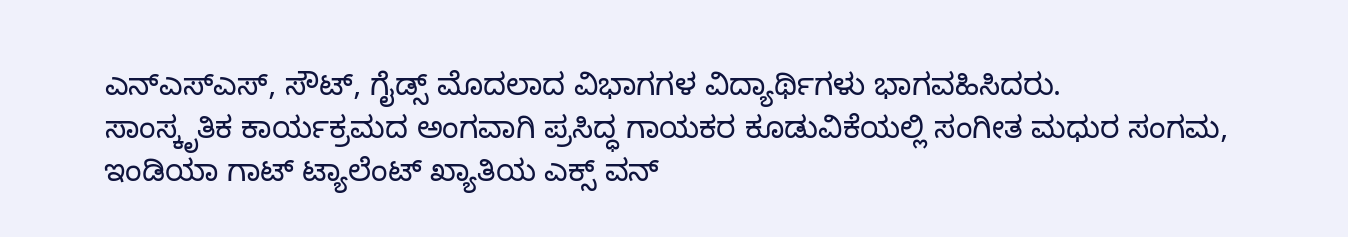ಎನ್ಎಸ್ಎಸ್, ಸೌಟ್, ಗೈಡ್ಸ್ ಮೊದಲಾದ ವಿಭಾಗಗಳ ವಿದ್ಯಾರ್ಥಿಗಳು ಭಾಗವಹಿಸಿದರು.
ಸಾಂಸ್ಕೃತಿಕ ಕಾರ್ಯಕ್ರಮದ ಅಂಗವಾಗಿ ಪ್ರಸಿದ್ಧ ಗಾಯಕರ ಕೂಡುವಿಕೆಯಲ್ಲಿ ಸಂಗೀತ ಮಧುರ ಸಂಗಮ, ಇಂಡಿಯಾ ಗಾಟ್ ಟ್ಯಾಲೆಂಟ್ ಖ್ಯಾತಿಯ ಎಕ್ಸ್ ವನ್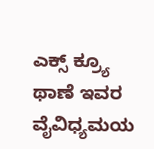ಎಕ್ಸ್ ಕ್ರ್ಯೂ ಥಾಣೆ ಇವರ ವೈವಿಧ್ಯಮಯ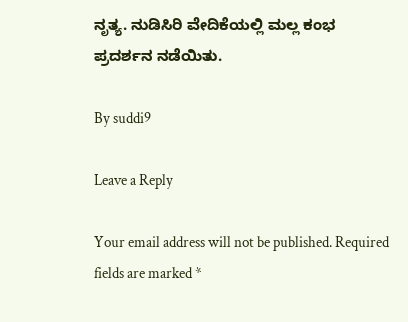ನೃತ್ಯ. ನುಡಿಸಿರಿ ವೇದಿಕೆಯಲ್ಲಿ ಮಲ್ಲ ಕಂಭ ಪ್ರದರ್ಶನ ನಡೆಯಿತು.

By suddi9

Leave a Reply

Your email address will not be published. Required fields are marked *